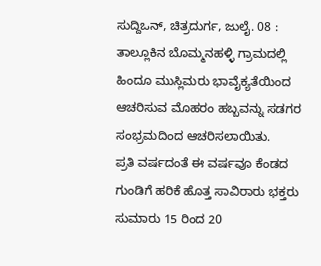ಸುದ್ದಿಒನ್, ಚಿತ್ರದುರ್ಗ, ಜುಲೈ. 08 : ತಾಲ್ಲೂಕಿನ ಬೊಮ್ಮನಹಳ್ಳಿ ಗ್ರಾಮದಲ್ಲಿ ಹಿಂದೂ ಮುಸ್ಲಿಮರು ಭಾವೈಕ್ಯತೆಯಿಂದ ಆಚರಿಸುವ ಮೊಹರಂ ಹಬ್ಬವನ್ನು ಸಡಗರ ಸಂಭ್ರಮದಿಂದ ಆಚರಿಸಲಾಯಿತು.
ಪ್ರತಿ ವರ್ಷದಂತೆ ಈ ವರ್ಷವೂ ಕೆಂಡದ ಗುಂಡಿಗೆ ಹರಿಕೆ ಹೊತ್ತ ಸಾವಿರಾರು ಭಕ್ತರು ಸುಮಾರು 15 ರಿಂದ 20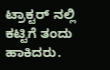ಟ್ರಾಕ್ಟರ್ ನಲ್ಲಿ ಕಟ್ಟಿಗೆ ತಂದು ಹಾಕಿದರು.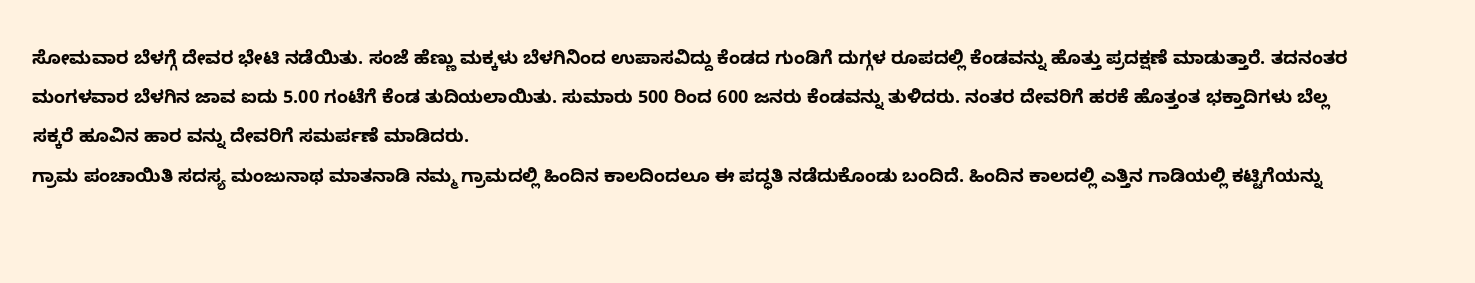ಸೋಮವಾರ ಬೆಳಗ್ಗೆ ದೇವರ ಭೇಟಿ ನಡೆಯಿತು. ಸಂಜೆ ಹೆಣ್ಣು ಮಕ್ಕಳು ಬೆಳಗಿನಿಂದ ಉಪಾಸವಿದ್ದು ಕೆಂಡದ ಗುಂಡಿಗೆ ದುಗ್ಗಳ ರೂಪದಲ್ಲಿ ಕೆಂಡವನ್ನು ಹೊತ್ತು ಪ್ರದಕ್ಷಣೆ ಮಾಡುತ್ತಾರೆ. ತದನಂತರ ಮಂಗಳವಾರ ಬೆಳಗಿನ ಜಾವ ಐದು 5.00 ಗಂಟೆಗೆ ಕೆಂಡ ತುದಿಯಲಾಯಿತು. ಸುಮಾರು 500 ರಿಂದ 600 ಜನರು ಕೆಂಡವನ್ನು ತುಳಿದರು. ನಂತರ ದೇವರಿಗೆ ಹರಕೆ ಹೊತ್ತಂತ ಭಕ್ತಾದಿಗಳು ಬೆಲ್ಲ ಸಕ್ಕರೆ ಹೂವಿನ ಹಾರ ವನ್ನು ದೇವರಿಗೆ ಸಮರ್ಪಣೆ ಮಾಡಿದರು.
ಗ್ರಾಮ ಪಂಚಾಯಿತಿ ಸದಸ್ಯ ಮಂಜುನಾಥ ಮಾತನಾಡಿ ನಮ್ಮ ಗ್ರಾಮದಲ್ಲಿ ಹಿಂದಿನ ಕಾಲದಿಂದಲೂ ಈ ಪದ್ಧತಿ ನಡೆದುಕೊಂಡು ಬಂದಿದೆ. ಹಿಂದಿನ ಕಾಲದಲ್ಲಿ ಎತ್ತಿನ ಗಾಡಿಯಲ್ಲಿ ಕಟ್ಟಿಗೆಯನ್ನು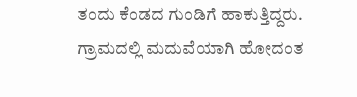ತಂದು ಕೆಂಡದ ಗುಂಡಿಗೆ ಹಾಕುತ್ತಿದ್ದರು. ಗ್ರಾಮದಲ್ಲಿ ಮದುವೆಯಾಗಿ ಹೋದಂತ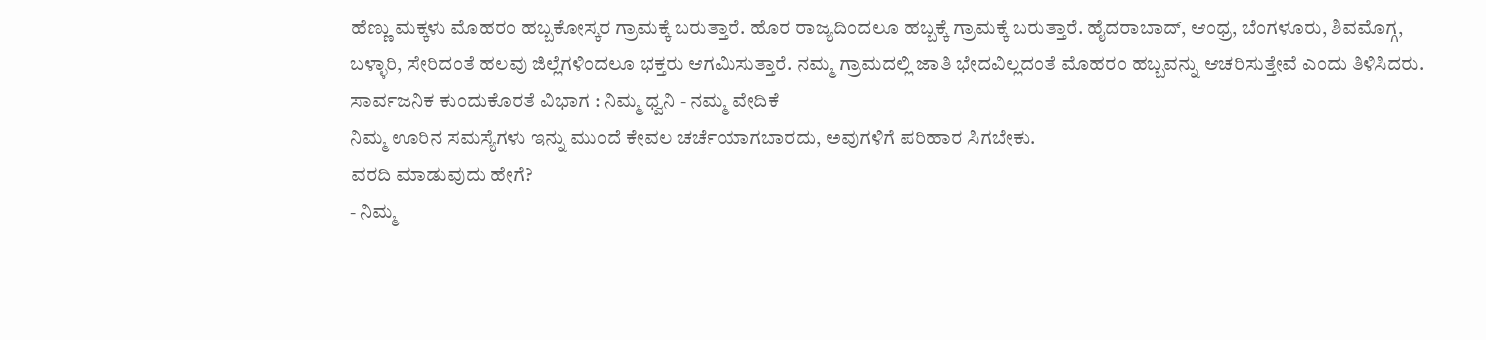ಹೆಣ್ಣು ಮಕ್ಕಳು ಮೊಹರಂ ಹಬ್ಬಕೋಸ್ಕರ ಗ್ರಾಮಕ್ಕೆ ಬರುತ್ತಾರೆ. ಹೊರ ರಾಜ್ಯದಿಂದಲೂ ಹಬ್ಬಕ್ಕೆ ಗ್ರಾಮಕ್ಕೆ ಬರುತ್ತಾರೆ. ಹೈದರಾಬಾದ್, ಆಂಧ್ರ, ಬೆಂಗಳೂರು, ಶಿವಮೊಗ್ಗ, ಬಳ್ಳಾರಿ, ಸೇರಿದಂತೆ ಹಲವು ಜಿಲ್ಲೆಗಳಿಂದಲೂ ಭಕ್ತರು ಆಗಮಿಸುತ್ತಾರೆ. ನಮ್ಮ ಗ್ರಾಮದಲ್ಲಿ ಜಾತಿ ಭೇದವಿಲ್ಲದಂತೆ ಮೊಹರಂ ಹಬ್ಬವನ್ನು ಆಚರಿಸುತ್ತೇವೆ ಎಂದು ತಿಳಿಸಿದರು.
ಸಾರ್ವಜನಿಕ ಕುಂದುಕೊರತೆ ವಿಭಾಗ : ನಿಮ್ಮ ಧ್ವನಿ - ನಮ್ಮ ವೇದಿಕೆ
ನಿಮ್ಮ ಊರಿನ ಸಮಸ್ಯೆಗಳು ಇನ್ನು ಮುಂದೆ ಕೇವಲ ಚರ್ಚೆಯಾಗಬಾರದು, ಅವುಗಳಿಗೆ ಪರಿಹಾರ ಸಿಗಬೇಕು.
ವರದಿ ಮಾಡುವುದು ಹೇಗೆ?
- ನಿಮ್ಮ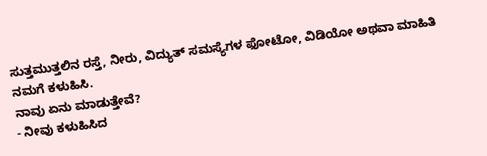ಸುತ್ತಮುತ್ತಲಿನ ರಸ್ತೆ, ನೀರು, ವಿದ್ಯುತ್ ಸಮಸ್ಯೆಗಳ ಫೋಟೋ, ವಿಡಿಯೋ ಅಥವಾ ಮಾಹಿತಿ ನಮಗೆ ಕಳುಹಿಸಿ.
ನಾವು ಏನು ಮಾಡುತ್ತೇವೆ?
- ನೀವು ಕಳುಹಿಸಿದ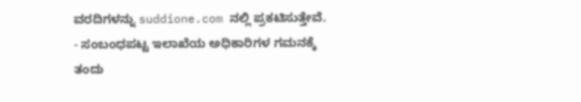ವರದಿಗಳನ್ನು suddione.com ನಲ್ಲಿ ಪ್ರಕಟಿಸುತ್ತೇವೆ.
- ಸಂಬಂಧಪಟ್ಟ ಇಲಾಖೆಯ ಅಧಿಕಾರಿಗಳ ಗಮನಕ್ಕೆ ತಂದು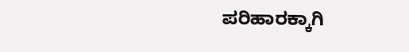ಪರಿಹಾರಕ್ಕಾಗಿ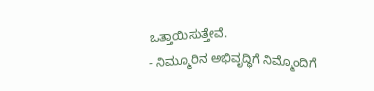ಒತ್ತಾಯಿಸುತ್ತೇವೆ.
- ನಿಮ್ಮೂರಿನ ಅಭಿವೃದ್ಧಿಗೆ ನಿಮ್ಮೊಂದಿಗೆ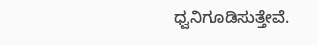ಧ್ವನಿಗೂಡಿಸುತ್ತೇವೆ.